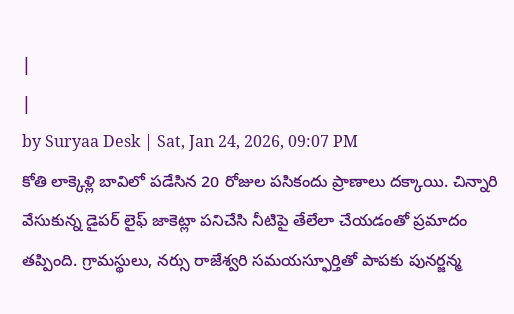|
|
by Suryaa Desk | Sat, Jan 24, 2026, 09:07 PM
కోతి లాక్కెళ్లి బావిలో పడేసిన 20 రోజుల పసికందు ప్రాణాలు దక్కాయి. చిన్నారి వేసుకున్న డైపర్ లైఫ్ జాకెట్లా పనిచేసి నీటిపై తేలేలా చేయడంతో ప్రమాదం తప్పింది. గ్రామస్థులు, నర్సు రాజేశ్వరి సమయస్ఫూర్తితో పాపకు పునర్జన్మ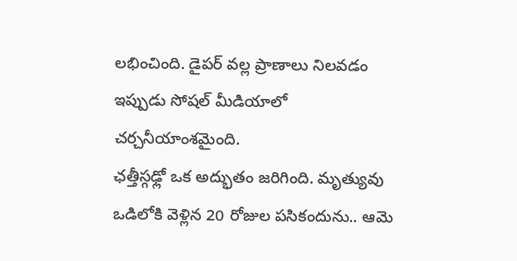లభించింది. డైపర్ వల్ల ప్రాణాలు నిలవడం ఇప్పుడు సోషల్ మీడియాలో చర్చనీయాంశమైంది.
ఛత్తీస్గఢ్లో ఒక అద్భుతం జరిగింది. మృత్యువు ఒడిలోకి వెళ్లిన 20 రోజుల పసికందును.. ఆమె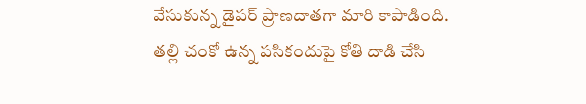వేసుకున్న డైపర్ ప్రాణదాతగా మారి కాపాడింది. తల్లి చంకో ఉన్న పసికందుపై కోతి దాడి చేసి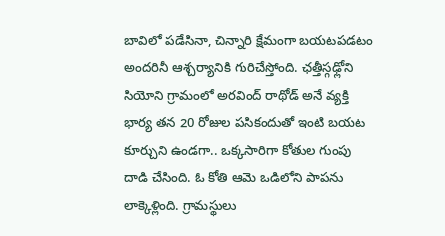బావిలో పడేసినా, చిన్నారి క్షేమంగా బయటపడటం అందరినీ ఆశ్చర్యానికి గురిచేస్తోంది. ఛత్తీస్గఢ్లోని సియోని గ్రామంలో అరవింద్ రాథోడ్ అనే వ్యక్తి భార్య తన 20 రోజుల పసికందుతో ఇంటి బయట కూర్చుని ఉండగా.. ఒక్కసారిగా కోతుల గుంపు దాడి చేసింది. ఓ కోతి ఆమె ఒడిలోని పాపను లాక్కెళ్లింది. గ్రామస్థులు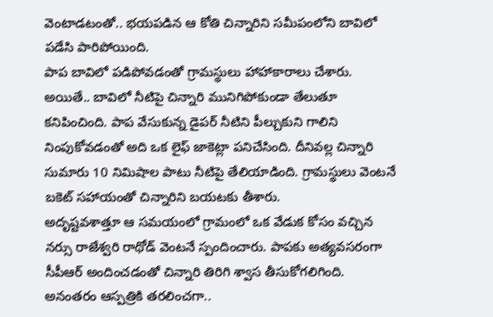వెంటాడటంతో.. భయపడిన ఆ కోతి చిన్నారిని సమీపంలోని బావిలో పడేసి పారిపోయింది.
పాప బావిలో పడిపోవడంతో గ్రామస్థులు హాహాకారాలు చేశారు. అయితే.. బావిలో నీటిపై చిన్నారి మునిగిపోకుండా తేలుతూ కనిపించింది. పాప వేసుకున్న డైపర్ నీటిని పీల్చుకుని గాలిని నింపుకోవడంతో అది ఒక లైఫ్ జాకెట్లా పనిచేసింది. దీనివల్ల చిన్నారి సుమారు 10 నిమిషాల పాటు నీటిపై తేలియాడింది. గ్రామస్థులు వెంటనే బకెట్ సహాయంతో చిన్నారిని బయటకు తీశారు.
అదృష్టవశాత్తూ ఆ సమయంలో గ్రామంలో ఒక వేడుక కోసం వచ్చిన నర్సు రాజేశ్వరి రాథోడ్ వెంటనే స్పందించారు. పాపకు అత్యవసరంగా సీపీఆర్ అందించడంతో చిన్నారి తిరిగి శ్వాస తీసుకోగలిగింది. అనంతరం ఆస్పత్రికి తరలించగా..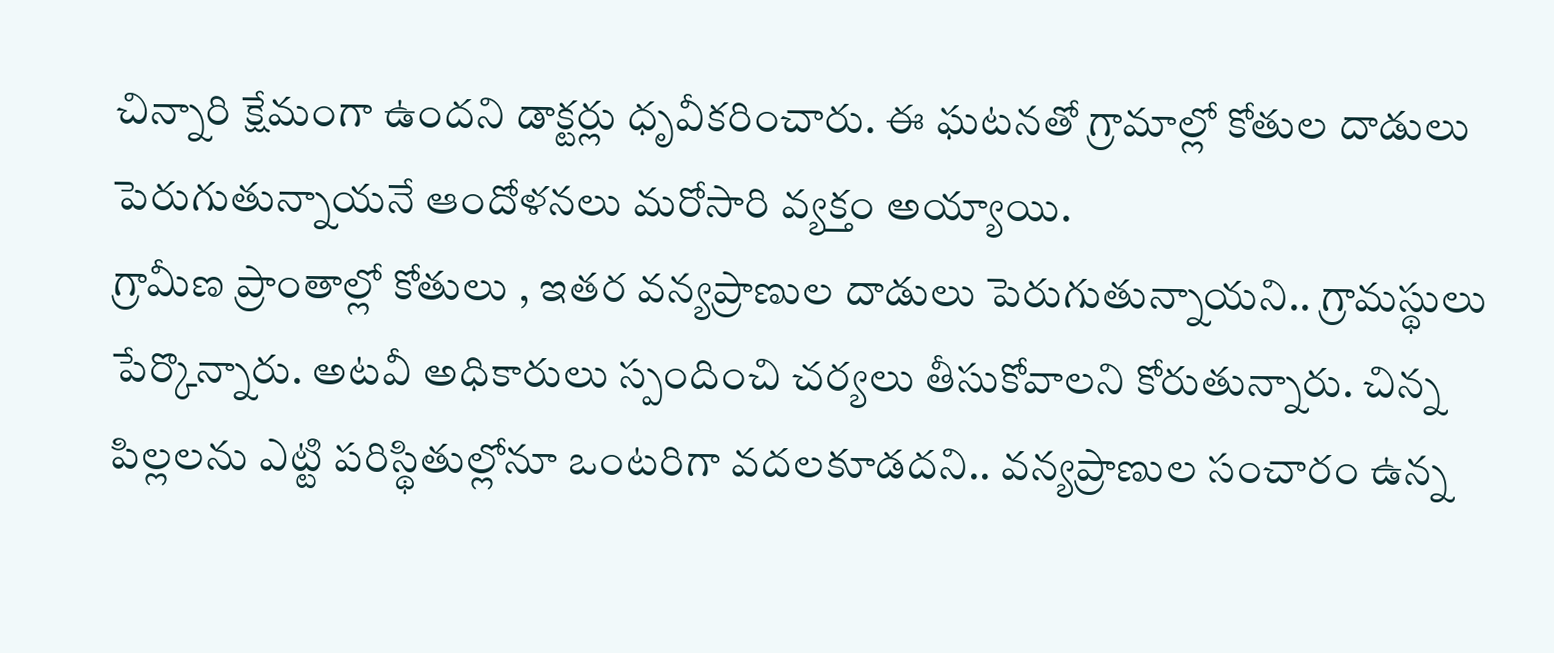చిన్నారి క్షేమంగా ఉందని డాక్టర్లు ధృవీకరించారు. ఈ ఘటనతో గ్రామాల్లో కోతుల దాడులు పెరుగుతున్నాయనే ఆందోళనలు మరోసారి వ్యక్తం అయ్యాయి.
గ్రామీణ ప్రాంతాల్లో కోతులు , ఇతర వన్యప్రాణుల దాడులు పెరుగుతున్నాయని.. గ్రామస్థులు పేర్కొన్నారు. అటవీ అధికారులు స్పందించి చర్యలు తీసుకోవాలని కోరుతున్నారు. చిన్న పిల్లలను ఎట్టి పరిస్థితుల్లోనూ ఒంటరిగా వదలకూడదని.. వన్యప్రాణుల సంచారం ఉన్న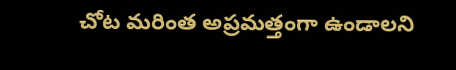చోట మరింత అప్రమత్తంగా ఉండాలని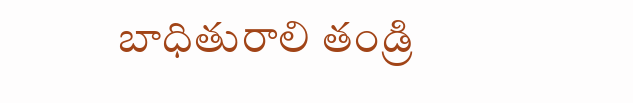బాధితురాలి తండ్రి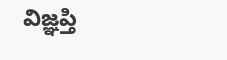విజ్ఞప్తి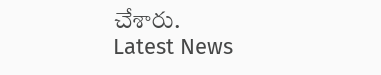చేశారు.
Latest News